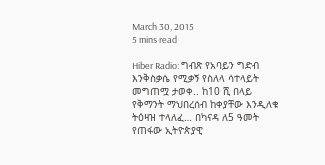March 30, 2015
5 mins read

Hiber Radio: ግብጽ የአባይን ግድብ እንቅስቃሴ የሚቃኝ የስለላ ሳተላይት መግጠሟ ታወቀ.. ከ10 ሺ በላይ የቅማንት ማህበረሰብ ከቀያቸው እንዲለቁ ትዕዛዝ ተላለፈ… በካናዳ ለ5 ዓመት የጠፋው ኢትዮጵያዊ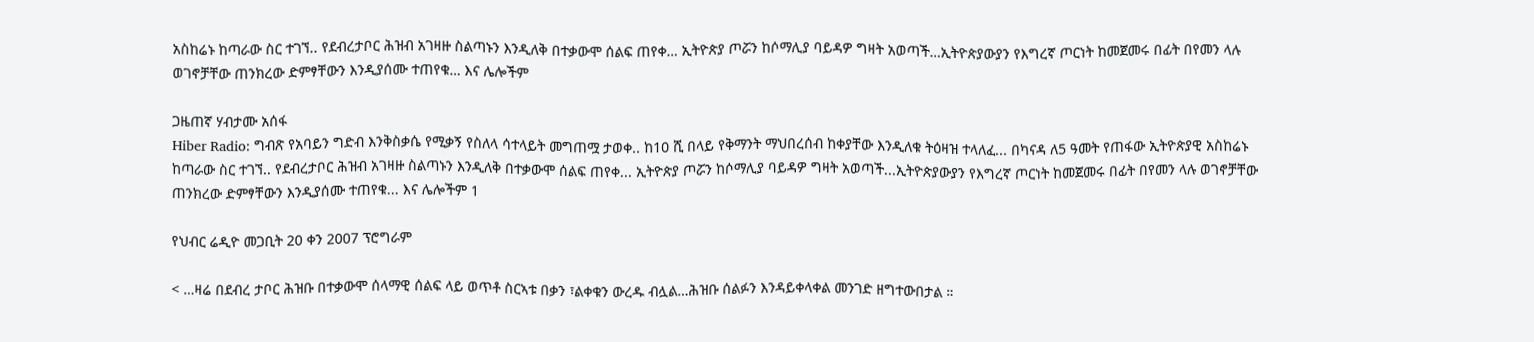አስከሬኑ ከጣራው ስር ተገኘ.. የደብረታቦር ሕዝብ አገዛዙ ስልጣኑን እንዲለቅ በተቃውሞ ሰልፍ ጠየቀ… ኢትዮጵያ ጦሯን ከሶማሊያ ባይዳዎ ግዛት አወጣች…ኢትዮጵያውያን የእግረኛ ጦርነት ከመጀመሩ በፊት በየመን ላሉ ወገኖቻቸው ጠንክረው ድምፃቸውን እንዲያሰሙ ተጠየቁ… እና ሌሎችም

ጋዜጠኛ ሃብታሙ አሰፋ
Hiber Radio: ግብጽ የአባይን ግድብ እንቅስቃሴ የሚቃኝ የስለላ ሳተላይት መግጠሟ ታወቀ.. ከ10 ሺ በላይ የቅማንት ማህበረሰብ ከቀያቸው እንዲለቁ ትዕዛዝ ተላለፈ... በካናዳ ለ5 ዓመት የጠፋው ኢትዮጵያዊ አስከሬኑ ከጣራው ስር ተገኘ.. የደብረታቦር ሕዝብ አገዛዙ ስልጣኑን እንዲለቅ በተቃውሞ ሰልፍ ጠየቀ... ኢትዮጵያ ጦሯን ከሶማሊያ ባይዳዎ ግዛት አወጣች...ኢትዮጵያውያን የእግረኛ ጦርነት ከመጀመሩ በፊት በየመን ላሉ ወገኖቻቸው ጠንክረው ድምፃቸውን እንዲያሰሙ ተጠየቁ... እና ሌሎችም 1

የህብር ሬዲዮ መጋቢት 20 ቀን 2007 ፕሮግራም

< …ዛሬ በደብረ ታቦር ሕዝቡ በተቃውሞ ሰላማዊ ሰልፍ ላይ ወጥቶ ስርኣቱ በቃን ፣ልቀቁን ውረዱ ብሏል…ሕዝቡ ሰልፉን እንዳይቀላቀል መንገድ ዘግተውበታል ።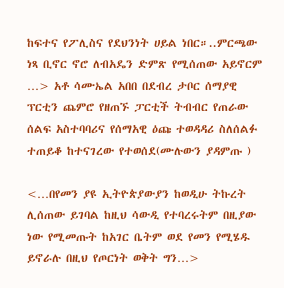ከፍተና የፖሊስና የደህንነት ሀይል ነበር።..ምርጫው ነጻ ቢኖር ኖሮ ለብአዴን ድምጽ የሚሰጠው አይኖርም …> አቶ ሳሙኤል አበበ በደብረ ታቦር ሰማያዊ ፕርቲን ጨምሮ የዘጠኙ ፓርቲች ትብብር የጠራው ሰልፍ አስተባባሪና የሰማአዊ ዕጩ ተወዳዳሪ ስለሰልፉ ተጠይቆ ከተናገረው የተወሰደ(ሙሉውን ያዳምጡ )

<…በየመን ያዩ ኢትዮጵያውያን ከወዲሁ ትኩረት ሊሰጠው ይገባል ከዚህ ሳውዲ የተባረሩትም በዚያው ነው የሚመጡት ከአገር ቤትም ወደ የመን የሚሄዱ ይኖራሉ በዚህ የጦርነት ወቅት ግን…>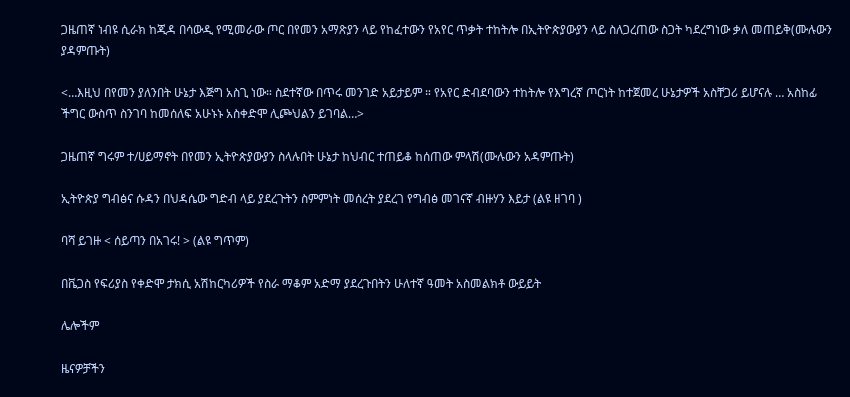ጋዜጠኛ ነብዩ ሲራክ ከጂዳ በሳውዲ የሚመራው ጦር በየመን አማጽያን ላይ የከፈተውን የአየር ጥቃት ተከትሎ በኢትዮጵያውያን ላይ ስለጋረጠው ስጋት ካደረግነው ቃለ መጠይቅ(ሙሉውን ያዳምጡት)

<…እዚህ በየመን ያለንበት ሁኔታ እጅግ አስጊ ነው። ስደተኛው በጥሩ መንገድ አይታይም ። የአየር ድብደባውን ተከትሎ የእግረኛ ጦርነት ከተጀመረ ሁኔታዎች አስቸጋሪ ይሆናሉ … አስከፊ ችግር ውስጥ ስንገባ ከመሰለፍ አሁኑኑ አስቀድሞ ሊጮህልን ይገባል…>

ጋዜጠኛ ግሩም ተ/ሀይማኖት በየመን ኢትዮጵያውያን ስላሉበት ሁኔታ ከህብር ተጠይቆ ከሰጠው ምላሽ(ሙሉውን አዳምጡት)

ኢትዮጵያ ግብፅና ሱዳን በህዳሴው ግድብ ላይ ያደረጉትን ስምምነት መሰረት ያደረገ የግብፅ መገናኛ ብዙሃን እይታ (ልዩ ዘገባ )

ባሻ ይገዙ < ሰይጣን በአገሩ! > (ልዩ ግጥም)

በቬጋስ የፍሪያስ የቀድሞ ታክሲ አሽከርካሪዎች የስራ ማቆም አድማ ያደረጉበትን ሁለተኛ ዓመት አስመልክቶ ውይይት

ሌሎችም

ዜናዎቻችን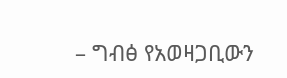– ግብፅ የአወዛጋቢውን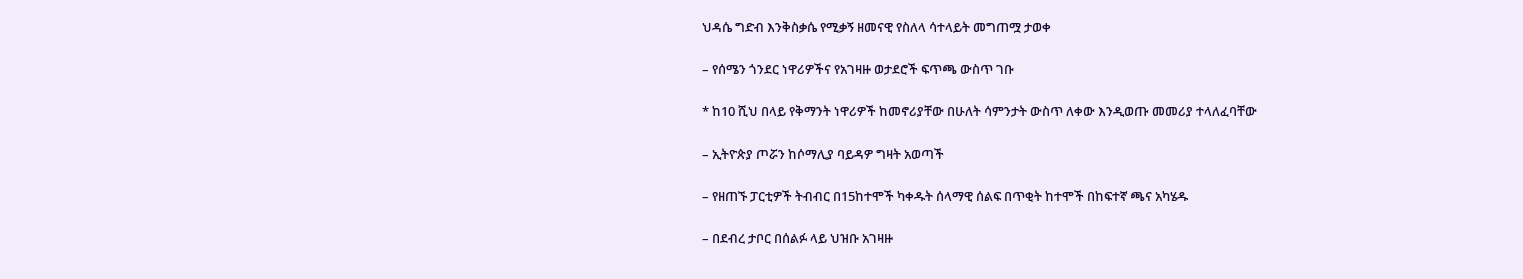ህዳሴ ግድብ እንቅስቃሴ የሚቃኝ ዘመናዊ የስለላ ሳተላይት መግጠሟ ታወቀ

– የሰሜን ጎንደር ነዋሪዎችና የአገዛዙ ወታደሮች ፍጥጫ ውስጥ ገቡ

* ከ10 ሺህ በላይ የቅማንት ነዋሪዎች ከመኖሪያቸው በሁለት ሳምንታት ውስጥ ለቀው እንዲወጡ መመሪያ ተላለፈባቸው

– ኢትዮጵያ ጦሯን ከሶማሊያ ባይዳዎ ግዛት አወጣች

– የዘጠኙ ፓርቲዎች ትብብር በ15ከተሞች ካቀዱት ሰላማዊ ሰልፍ በጥቂት ከተሞች በከፍተኛ ጫና አካሄዱ

– በደብረ ታቦር በሰልፉ ላይ ህዝቡ አገዛዙ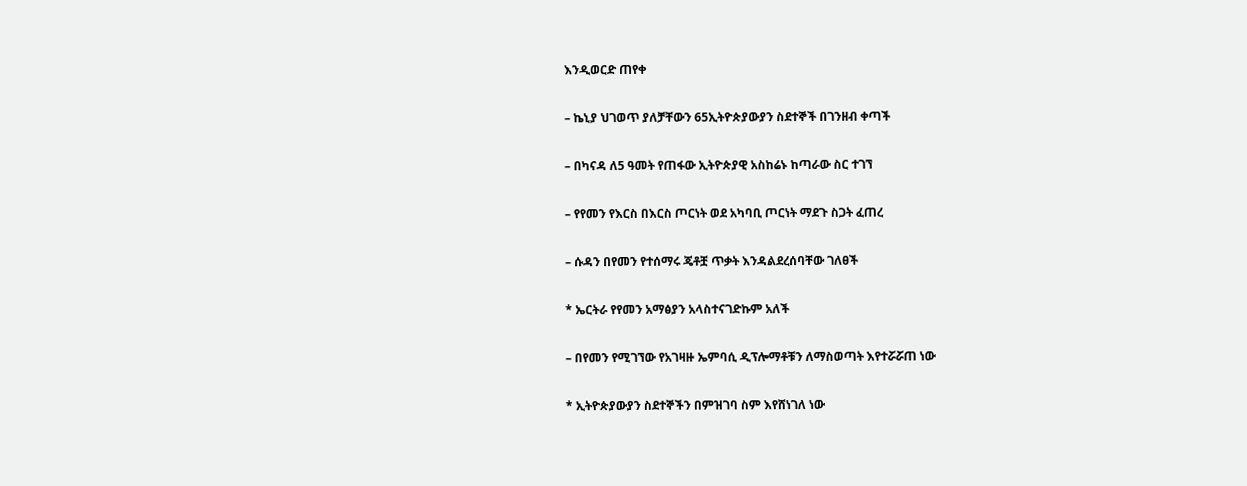እንዲወርድ ጠየቀ

– ኬኒያ ህገወጥ ያለቻቸውን 65ኢትዮጵያውያን ስደተኞች በገንዘብ ቀጣች

– በካናዳ ለ5 ዓመት የጠፋው ኢትዮጵያዊ አስከሬኑ ከጣራው ስር ተገኘ

– የየመን የእርስ በእርስ ጦርነት ወደ አካባቢ ጦርነት ማደጉ ስጋት ፈጠረ

– ሱዳን በየመን የተሰማሩ ጄቶቿ ጥቃት እንዳልደረሰባቸው ገለፀች

* ኤርትራ የየመን አማፅያን አላስተናገድኩም አለች

– በየመን የሚገኘው የአገዛዙ ኤምባሲ ዲፕሎማቶቹን ለማስወጣት እየተሯሯጠ ነው

* ኢትዮጵያውያን ስደተኞችን በምዝገባ ስም እየሸነገለ ነው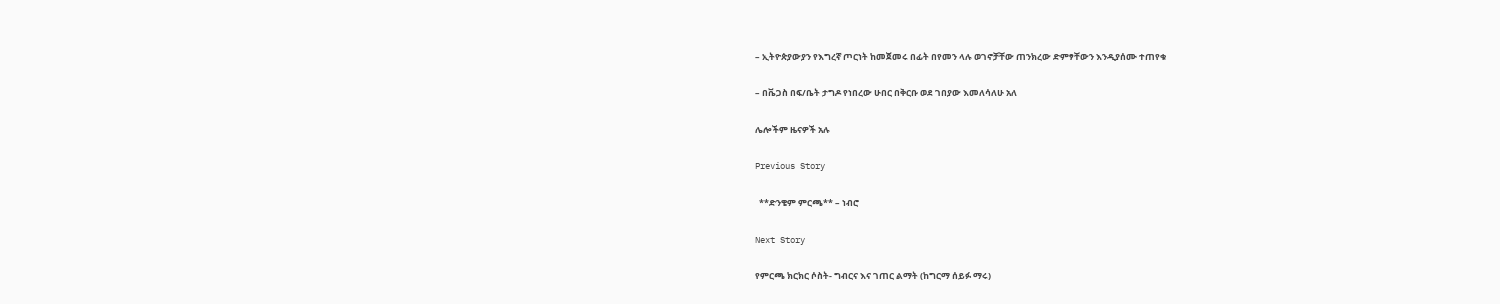– ኢትዮጵያውያን የእግረኛ ጦርነት ከመጀመሩ በፊት በየመን ላሉ ወገኖቻቸው ጠንክረው ድምፃቸውን እንዲያሰሙ ተጠየቁ

– በቬጋስ በፍ/ቤት ታግዶ የነበረው ሁበር በቅርቡ ወደ ገበያው እመለሳለሁ አለ

ሌሎችም ዜናዎች አሉ

Previous Story

  **ድንቄም ምርጫ** – ነብሮ

Next Story

የምርጫ ክርክር ሶስት- ግብርና እና ገጠር ልማት (ከግርማ ሰይፉ ማሩ)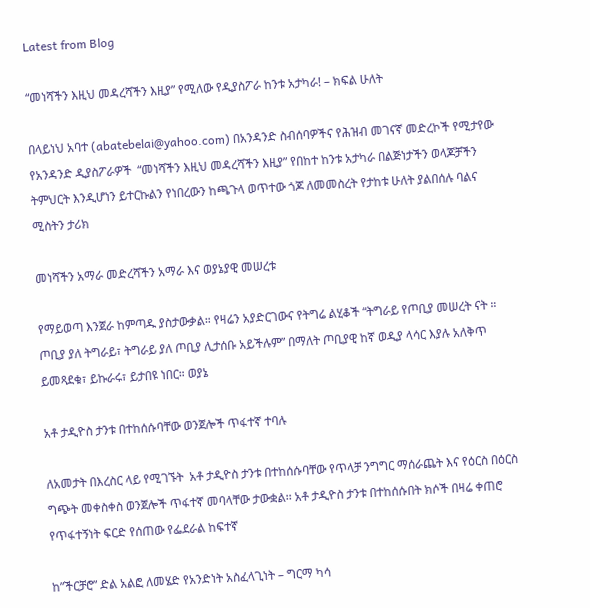Latest from Blog

“መነሻችን እዚህ መዳረሻችን እዚያ” የሚለው የዲያስፖራ ከንቱ አታካራ! – ክፍል ሁለት

በላይነህ አባተ (abatebelai@yahoo.com) በአንዳንድ ስብሰባዎችና የሕዝብ መገናኛ መድረኮች የሚታየው የአንዳንድ ዲያስፖራዎች  “መነሻችን እዚህ መዳረሻችን እዚያ” የበከተ ከንቱ አታካራ በልጅነታችን ወላጆቻችን ትምህርት እንዲሆነን ይተርኩልን የነበረውን ከጫጉላ ወጥተው ጎጆ ለመመስረት የታከቱ ሁለት ያልበሰሉ ባልና ሚስትን ታሪክ

መነሻችን አማራ መድረሻችን አማራ እና ወያኔያዊ መሠረቱ

የማይወጣ እንጀራ ከምጣዱ ያስታውቃል። የዛሬን አያድርገውና የትግሬ ልሂቆች “ትግራይ የጦቢያ መሠረት ናት ።  ጦቢያ ያለ ትግራይ፣ ትግራይ ያለ ጦቢያ ሊታሰቡ አይችሉም” በማለት ጦቢያዊ ከኛ ወዲያ ላሳር እያሉ አለቅጥ ይመጻደቁ፣ ይኩራሩ፣ ይታበዩ ነበር። ወያኔ

አቶ ታዲዮስ ታንቱ በተከሰሱባቸው ወንጀሎች ጥፋተኛ ተባሉ

ለአመታት በእረስር ላይ የሚገኙት  አቶ ታዲዮስ ታንቱ በተከሰሱባቸው የጥላቻ ንግግር ማሰራጨት እና የዕርስ በዕርስ ግጭት መቀስቀስ ወንጀሎች ጥፋተኛ መባላቸው ታውቋል፡፡ አቶ ታዲዮስ ታንቱ በተከሰሱበት ክሶች በዛሬ ቀጠሮ የጥፋተኝነት ፍርድ የሰጠው የፌደራል ከፍተኛ

ከ”ችርቻሮ” ድል አልፎ ለመሄድ የአንድነት አስፈላጊነት – ግርማ ካሳ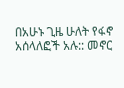በአሁኑ ጊዜ ሁለት የፋኖ አሰላለፎች አሉ:: መኖር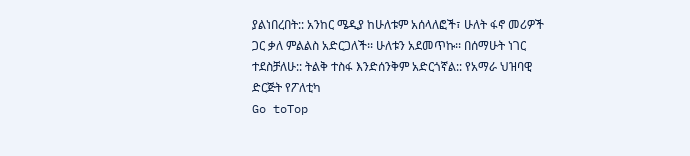ያልነበረበት:: አንከር ሜዲያ ከሁለቱም አሰላለፎች፣ ሁለት ፋኖ መሪዎች ጋር ቃለ ምልልስ አድርጋለች፡፡ ሁለቱን አደመጥኩ፡፡ በሰማሁት ነገር ተደስቻለሁ:: ትልቅ ተስፋ እንድሰንቅም አድርጎኛል:: የአማራ ህዝባዊ ድርጅት የፖለቲካ
Go toTop